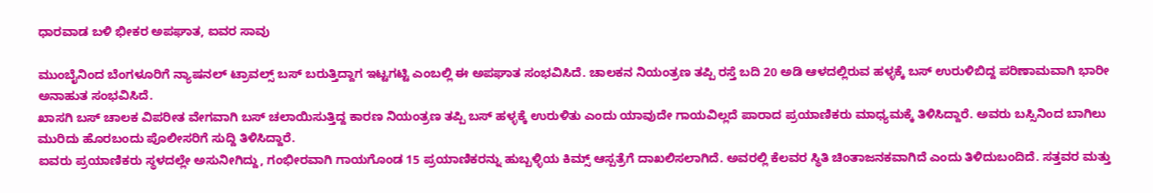ಧಾರವಾಡ ಬಳಿ ಭೀಕರ ಅಪಘಾತ, ಐವರ ಸಾವು

ಮುಂಬೈನಿಂದ ಬೆಂಗಳೂರಿಗೆ ನ್ಯಾಷನಲ್ ಟ್ರಾವಲ್ಸ್ ಬಸ್ ಬರುತ್ತಿದ್ದಾಗ ಇಟ್ಟಗಟ್ಟಿ ಎಂಬಲ್ಲಿ ಈ ಅಪಘಾತ ಸಂಭವಿಸಿದೆ. ಚಾಲಕನ ನಿಯಂತ್ರಣ ತಪ್ಪಿ ರಸ್ತೆ ಬದಿ 20 ಅಡಿ ಆಳದಲ್ಲಿರುವ ಹಳ್ಳಕ್ಕೆ ಬಸ್ ಉರುಳಿಬಿದ್ದ ಪರಿಣಾಮವಾಗಿ ಭಾರೀ ಅನಾಹುತ ಸಂಭವಿಸಿದೆ.
ಖಾಸಗಿ ಬಸ್ ಚಾಲಕ ವಿಪರೀತ ವೇಗವಾಗಿ ಬಸ್ ಚಲಾಯಿಸುತ್ತಿದ್ದ ಕಾರಣ ನಿಯಂತ್ರಣ ತಪ್ಪಿ ಬಸ್ ಹಳ್ಳಕ್ಕೆ ಉರುಳಿತು ಎಂದು ಯಾವುದೇ ಗಾಯವಿಲ್ಲದೆ ಪಾರಾದ ಪ್ರಯಾಣಿಕರು ಮಾಧ್ಯಮಕ್ಕೆ ತಿಳಿಸಿದ್ದಾರೆ. ಅವರು ಬಸ್ಸಿನಿಂದ ಬಾಗಿಲು ಮುರಿದು ಹೊರಬಂದು ಪೊಲೀಸರಿಗೆ ಸುದ್ದಿ ತಿಳಿಸಿದ್ದಾರೆ.
ಐವರು ಪ್ರಯಾಣಿಕರು ಸ್ಥಳದಲ್ಲೇ ಅಸುನೀಗಿದ್ದು, ಗಂಭೀರವಾಗಿ ಗಾಯಗೊಂಡ 15 ಪ್ರಯಾಣಿಕರನ್ನು ಹುಬ್ಬಳ್ಳಿಯ ಕಿಮ್ಸ್ ಆಸ್ಪತ್ರೆಗೆ ದಾಖಲಿಸಲಾಗಿದೆ. ಅವರಲ್ಲಿ ಕೆಲವರ ಸ್ಥಿತಿ ಚಿಂತಾಜನಕವಾಗಿದೆ ಎಂದು ತಿಳಿದುಬಂದಿದೆ. ಸತ್ತವರ ಮತ್ತು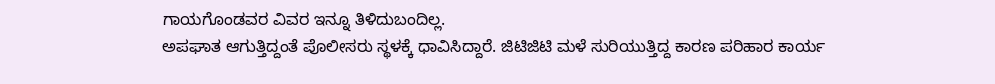ಗಾಯಗೊಂಡವರ ವಿವರ ಇನ್ನೂ ತಿಳಿದುಬಂದಿಲ್ಲ.
ಅಪಘಾತ ಆಗುತ್ತಿದ್ದಂತೆ ಪೊಲೀಸರು ಸ್ಥಳಕ್ಕೆ ಧಾವಿಸಿದ್ದಾರೆ. ಜಿಟಿಜಿಟಿ ಮಳೆ ಸುರಿಯುತ್ತಿದ್ದ ಕಾರಣ ಪರಿಹಾರ ಕಾರ್ಯ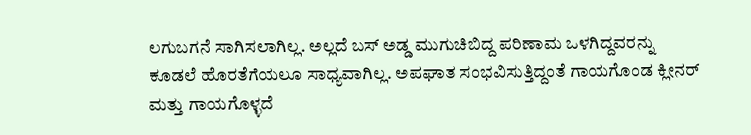ಲಗುಬಗನೆ ಸಾಗಿಸಲಾಗಿಲ್ಲ. ಅಲ್ಲದೆ ಬಸ್ ಅಡ್ಡ ಮುಗುಚಿಬಿದ್ದ ಪರಿಣಾಮ ಒಳಗಿದ್ದವರನ್ನು ಕೂಡಲೆ ಹೊರತೆಗೆಯಲೂ ಸಾಧ್ಯವಾಗಿಲ್ಲ. ಅಪಘಾತ ಸಂಭವಿಸುತ್ತಿದ್ದಂತೆ ಗಾಯಗೊಂಡ ಕ್ಲೀನರ್ ಮತ್ತು ಗಾಯಗೊಳ್ಳದೆ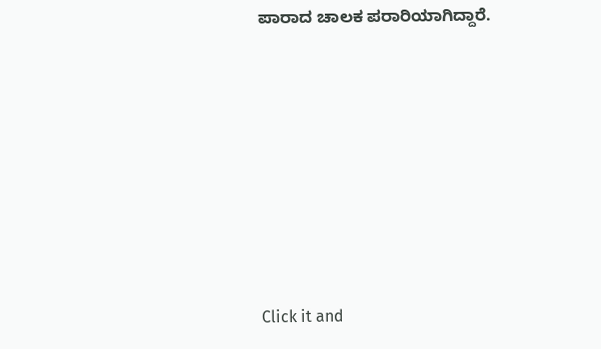ಪಾರಾದ ಚಾಲಕ ಪರಾರಿಯಾಗಿದ್ದಾರೆ.












Click it and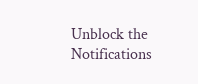Unblock the Notifications